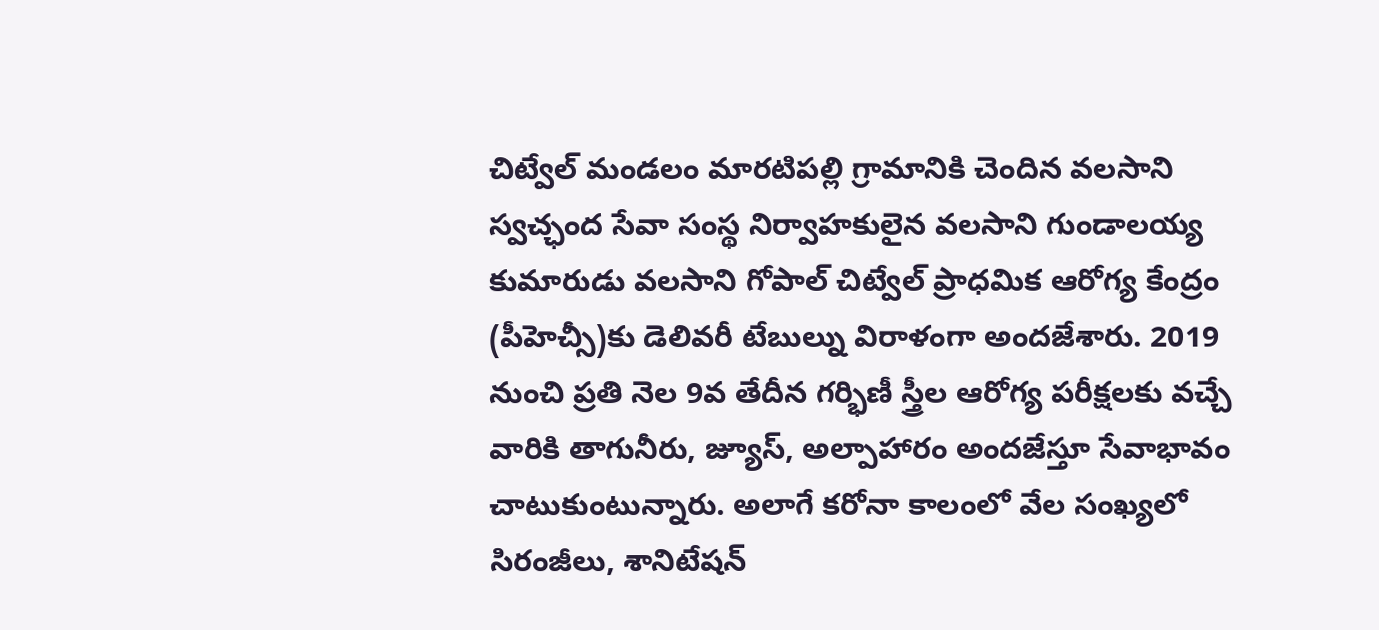చిట్వేల్ మండలం మారటిపల్లి గ్రామానికి చెందిన వలసాని స్వచ్ఛంద సేవా సంస్థ నిర్వాహకులైన వలసాని గుండాలయ్య కుమారుడు వలసాని గోపాల్ చిట్వేల్ ప్రాధమిక ఆరోగ్య కేంద్రం (పీహెచ్సీ)కు డెలివరీ టేబుల్ను విరాళంగా అందజేశారు. 2019 నుంచి ప్రతి నెల 9వ తేదీన గర్భిణీ స్త్రీల ఆరోగ్య పరీక్షలకు వచ్చే వారికి తాగునీరు, జ్యూస్, అల్పాహారం అందజేస్తూ సేవాభావం చాటుకుంటున్నారు. అలాగే కరోనా కాలంలో వేల సంఖ్యలో సిరంజీలు, శానిటేషన్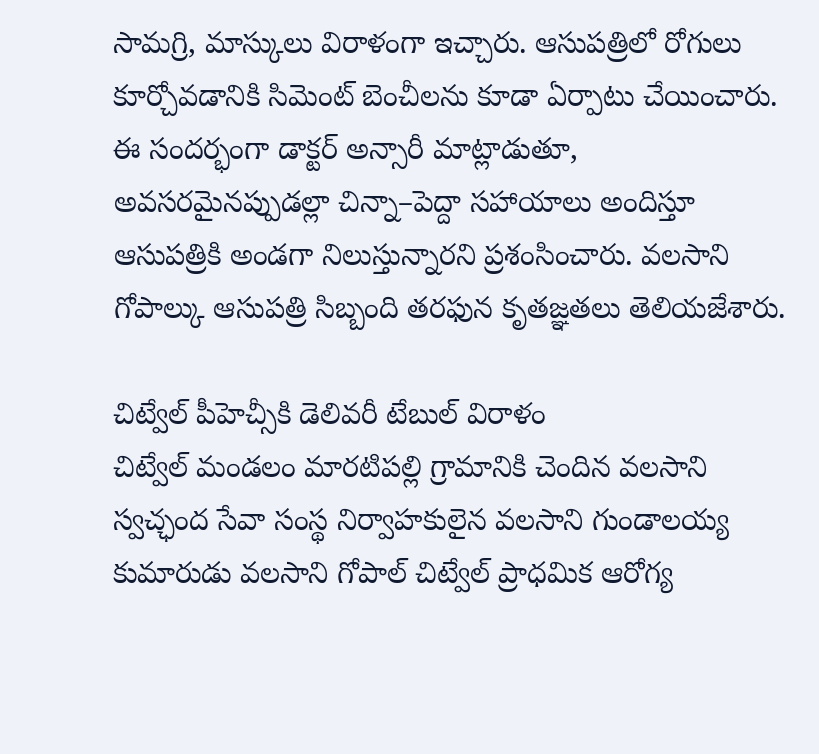సామగ్రి, మాస్కులు విరాళంగా ఇచ్చారు. ఆసుపత్రిలో రోగులు కూర్చోవడానికి సిమెంట్ బెంచీలను కూడా ఏర్పాటు చేయించారు. ఈ సందర్భంగా డాక్టర్ అన్సారీ మాట్లాడుతూ, అవసరమైనప్పుడల్లా చిన్నా–పెద్దా సహాయాలు అందిస్తూ ఆసుపత్రికి అండగా నిలుస్తున్నారని ప్రశంసించారు. వలసాని గోపాల్కు ఆసుపత్రి సిబ్బంది తరఫున కృతజ్ఞతలు తెలియజేశారు.

చిట్వేల్ పీహెచ్సీకి డెలివరీ టేబుల్ విరాళం
చిట్వేల్ మండలం మారటిపల్లి గ్రామానికి చెందిన వలసాని స్వచ్ఛంద సేవా సంస్థ నిర్వాహకులైన వలసాని గుండాలయ్య కుమారుడు వలసాని గోపాల్ చిట్వేల్ ప్రాధమిక ఆరోగ్య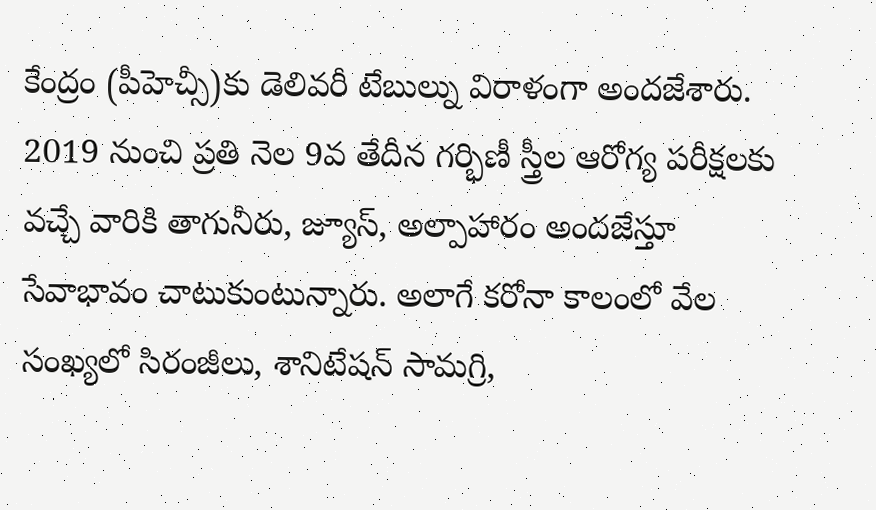కేంద్రం (పీహెచ్సీ)కు డెలివరీ టేబుల్ను విరాళంగా అందజేశారు. 2019 నుంచి ప్రతి నెల 9వ తేదీన గర్భిణీ స్త్రీల ఆరోగ్య పరీక్షలకు వచ్చే వారికి తాగునీరు, జ్యూస్, అల్పాహారం అందజేస్తూ సేవాభావం చాటుకుంటున్నారు. అలాగే కరోనా కాలంలో వేల సంఖ్యలో సిరంజీలు, శానిటేషన్ సామగ్రి,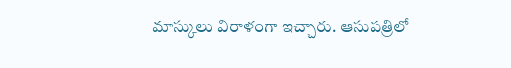మాస్కులు విరాళంగా ఇచ్చారు. ఆసుపత్రిలో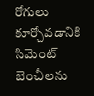రోగులు కూర్చోవడానికి సిమెంట్ బెంచీలను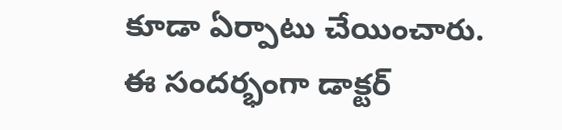కూడా ఏర్పాటు చేయించారు. ఈ సందర్భంగా డాక్టర్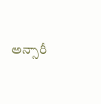అన్సారీ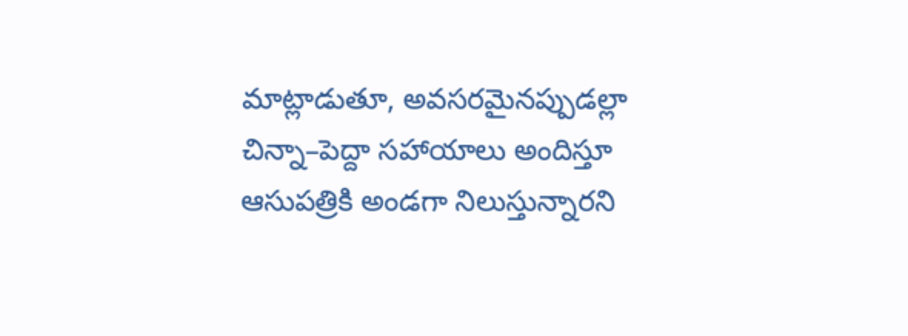మాట్లాడుతూ, అవసరమైనప్పుడల్లా చిన్నా–పెద్దా సహాయాలు అందిస్తూ ఆసుపత్రికి అండగా నిలుస్తున్నారని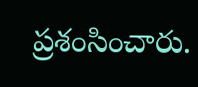ప్రశంసించారు.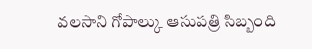వలసాని గోపాల్కు ఆసుపత్రి సిబ్బంది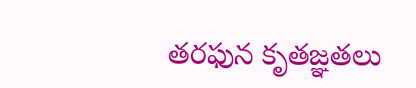తరఫున కృతజ్ఞతలు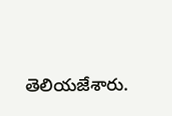తెలియజేశారు.